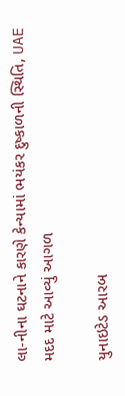લા-નીના ઘટનાને કારણે કેન્યામાં ભયંકર દુષ્કાળની સ્થિતિ, UAE મદદ માટે આવ્યું આગળ

યુનાઇટેડ આરબ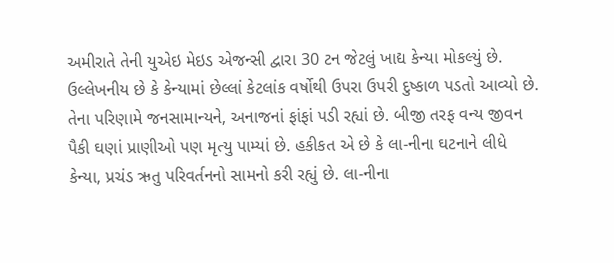અમીરાતે તેની યુએઇ મેઇડ એજન્સી દ્વારા 30 ટન જેટલું ખાદ્ય કેન્યા મોકલ્યું છે. ઉલ્લેખનીય છે કે કેન્યામાં છેલ્લાં કેટલાંક વર્ષોથી ઉપરા ઉપરી દુષ્કાળ પડતો આવ્યો છે. તેના પરિણામે જનસામાન્યને, અનાજનાં ફાંફાં પડી રહ્યાં છે. બીજી તરફ વન્ય જીવન પૈકી ઘણાં પ્રાણીઓ પણ મૃત્યુ પામ્યાં છે. હકીકત એ છે કે લા-નીના ઘટનાને લીધે કેન્યા, પ્રચંડ ઋતુ પરિવર્તનનો સામનો કરી રહ્યું છે. લા-નીના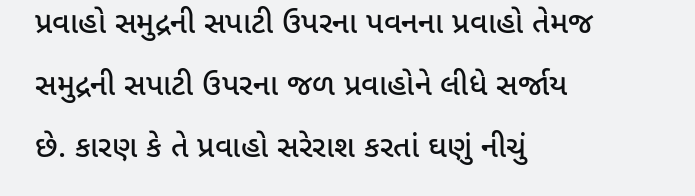પ્રવાહો સમુદ્રની સપાટી ઉપરના પવનના પ્રવાહો તેમજ સમુદ્રની સપાટી ઉપરના જળ પ્રવાહોને લીધે સર્જાય છે. કારણ કે તે પ્રવાહો સરેરાશ કરતાં ઘણું નીચું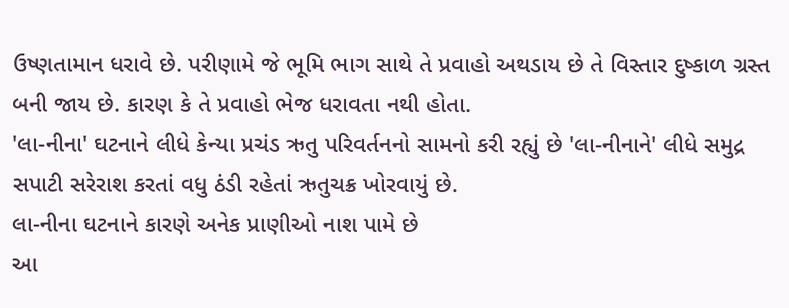ઉષ્ણતામાન ધરાવે છે. પરીણામે જે ભૂમિ ભાગ સાથે તે પ્રવાહો અથડાય છે તે વિસ્તાર દુષ્કાળ ગ્રસ્ત બની જાય છે. કારણ કે તે પ્રવાહો ભેજ ધરાવતા નથી હોતા.
'લા-નીના' ઘટનાને લીધે કેન્યા પ્રચંડ ઋતુ પરિવર્તનનો સામનો કરી રહ્યું છે 'લા-નીનાને' લીધે સમુદ્ર સપાટી સરેરાશ કરતાં વધુ ઠંડી રહેતાં ઋતુચક્ર ખોરવાયું છે.
લા-નીના ઘટનાને કારણે અનેક પ્રાણીઓ નાશ પામે છે
આ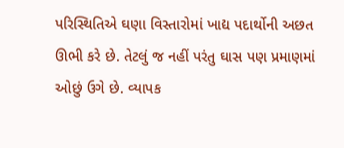પરિસ્થિતિએ ઘણા વિસ્તારોમાં ખાદ્ય પદાર્થોની અછત ઊભી કરે છે. તેટલું જ નહીં પરંતુ ઘાસ પણ પ્રમાણમાં ઓછું ઉગે છે. વ્યાપક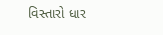વિસ્તારો ધાર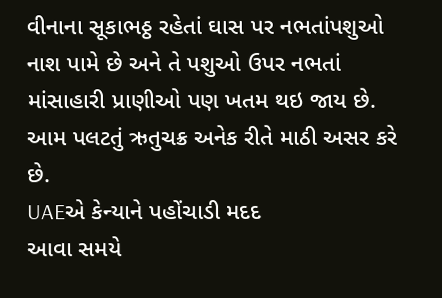વીનાના સૂકાભઠ્ઠ રહેતાં ઘાસ પર નભતાંપશુઓ નાશ પામે છે અને તે પશુઓ ઉપર નભતાં માંસાહારી પ્રાણીઓ પણ ખતમ થઇ જાય છે. આમ પલટતું ઋતુચક્ર અનેક રીતે માઠી અસર કરે છે.
UAEએ કેન્યાને પહોંચાડી મદદ
આવા સમયે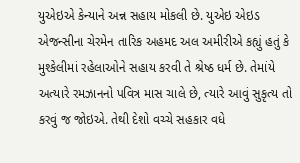યુએઇએ કેન્યાને અન્ન સહાય મોકલી છે. યુએઇ એઇડ એજન્સીના ચેરમેન તારિક અહમદ અલ અમીરીએ કહ્યું હતું કે મુશ્કેલીમાં રહેલાઓને સહાય કરવી તે શ્રેષ્ઠ ધર્મ છે. તેમાંયે અત્યારે રમઝાનનો પવિત્ર માસ ચાલે છે, ત્યારે આવું સુકૃત્ય તો કરવું જ જોઇએ. તેથી દેશો વચ્ચે સહકાર વધે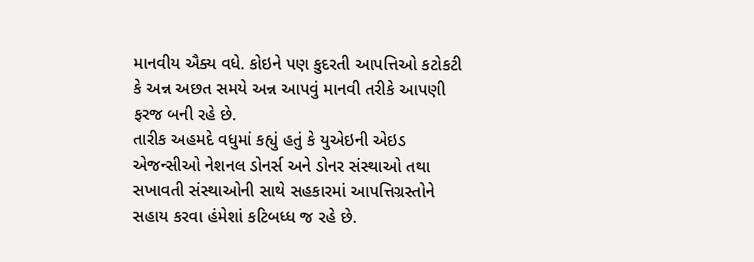માનવીય ઐક્ય વધે. કોઇને પણ કુદરતી આપત્તિઓ કટોકટી કે અન્ન અછત સમયે અન્ન આપવું માનવી તરીકે આપણી ફરજ બની રહે છે.
તારીક અહમદે વધુમાં કહ્યું હતું કે યુએઇની એઇડ એજન્સીઓ નેશનલ ડોનર્સ અને ડોનર સંસ્થાઓ તથા સખાવતી સંસ્થાઓની સાથે સહકારમાં આપત્તિગ્રસ્તોને સહાય કરવા હંમેશાં કટિબધ્ધ જ રહે છે.